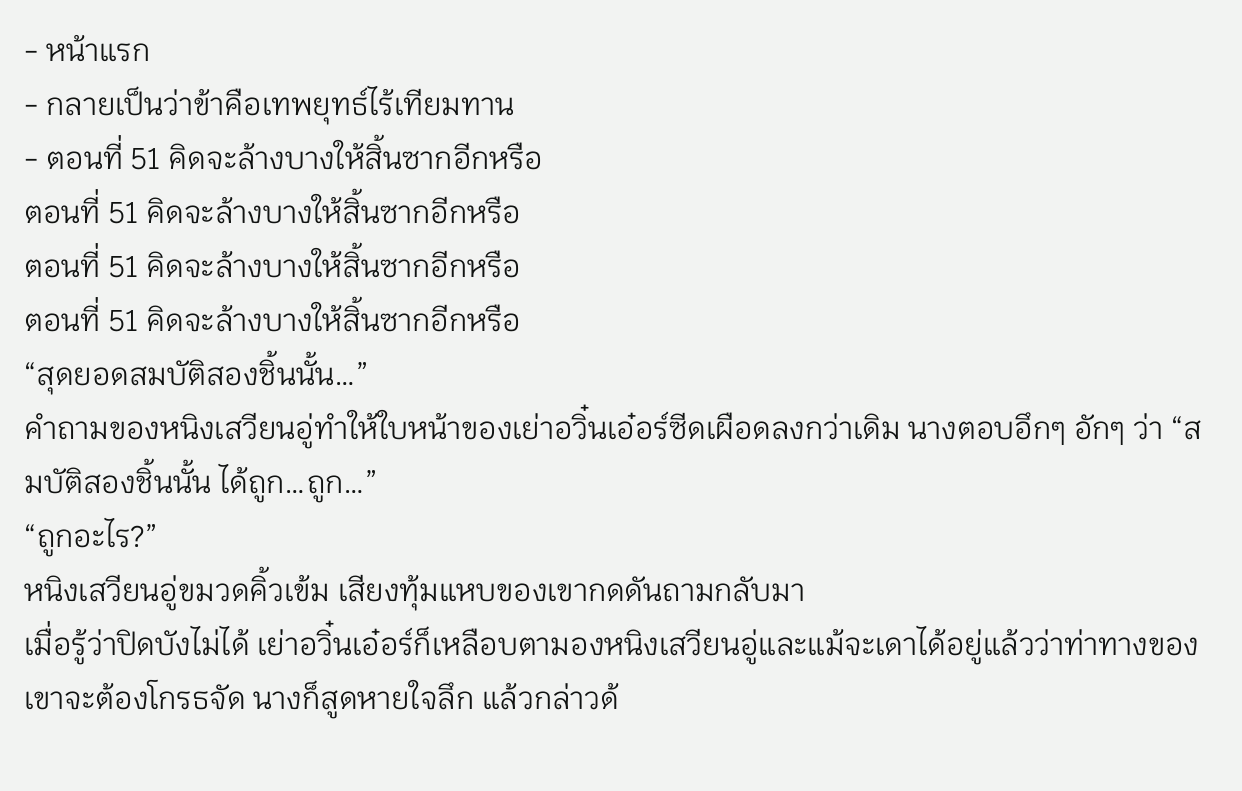- หน้าแรก
- กลายเป็นว่าข้าคือเทพยุทธ์ไร้เทียมทาน
- ตอนที่ 51 คิดจะล้างบางให้สิ้นซากอีกหรือ
ตอนที่ 51 คิดจะล้างบางให้สิ้นซากอีกหรือ
ตอนที่ 51 คิดจะล้างบางให้สิ้นซากอีกหรือ
ตอนที่ 51 คิดจะล้างบางให้สิ้นซากอีกหรือ
“สุดยอดสมบัติสองชิ้นนั้น…”
คำถามของหนิงเสวียนอู่ทำให้ใบหน้าของเย่าอวิ๋นเอ๋อร์ซีดเผือดลงกว่าเดิม นางตอบอึกๆ อักๆ ว่า “สมบัติสองชิ้นนั้น ได้ถูก…ถูก…”
“ถูกอะไร?”
หนิงเสวียนอู่ขมวดคิ้วเข้ม เสียงทุ้มแหบของเขากดดันถามกลับมา
เมื่อรู้ว่าปิดบังไม่ได้ เย่าอวิ๋นเอ๋อร์ก็เหลือบตามองหนิงเสวียนอู่และแม้จะเดาได้อยู่แล้วว่าท่าทางของเขาจะต้องโกรธจัด นางก็สูดหายใจลึก แล้วกล่าวด้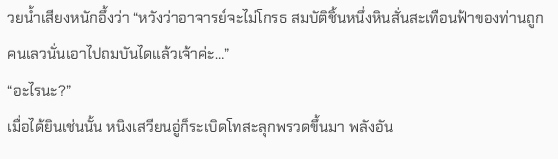วยน้ำเสียงหนักอึ้งว่า “หวังว่าอาจารย์จะไม่โกรธ สมบัติชิ้นหนึ่งหินสั่นสะเทือนฟ้าของท่านถูกคนเลวนั่นเอาไปถมบันไดแล้วเจ้าค่ะ…”
“อะไรนะ?”
เมื่อได้ยินเช่นนั้น หนิงเสวียนอู่ก็ระเบิดโทสะลุกพรวดขึ้นมา พลังอัน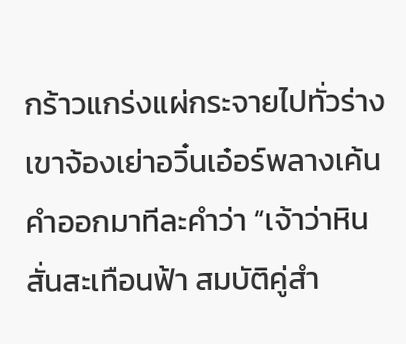กร้าวแกร่งแผ่กระจายไปทั่วร่าง เขาจ้องเย่าอวิ๋นเอ๋อร์พลางเค้นคำออกมาทีละคำว่า “เจ้าว่าหินสั่นสะเทือนฟ้า สมบัติคู่สำ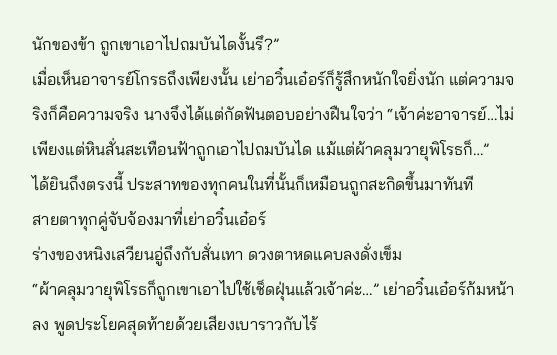นักของข้า ถูกเขาเอาไปถมบันไดงั้นรึ?”
เมื่อเห็นอาจารย์โกรธถึงเพียงนั้น เย่าอวิ๋นเอ๋อร์ก็รู้สึกหนักใจยิ่งนัก แต่ความจริงก็คือความจริง นางจึงได้แต่กัดฟันตอบอย่างฝืนใจว่า “เจ้าค่ะอาจารย์…ไม่เพียงแต่หินสั่นสะเทือนฟ้าถูกเอาไปถมบันได แม้แต่ผ้าคลุมวายุพิโรธก็…”
ได้ยินถึงตรงนี้ ประสาทของทุกคนในที่นั้นก็เหมือนถูกสะกิดขึ้นมาทันที
สายตาทุกคู่จับจ้องมาที่เย่าอวิ๋นเอ๋อร์
ร่างของหนิงเสวียนอู่ถึงกับสั่นเทา ดวงตาหดแคบลงดั่งเข็ม
“ผ้าคลุมวายุพิโรธก็ถูกเขาเอาไปใช้เช็ดฝุ่นแล้วเจ้าค่ะ…” เย่าอวิ๋นเอ๋อร์ก้มหน้าลง พูดประโยคสุดท้ายด้วยเสียงเบาราวกับไร้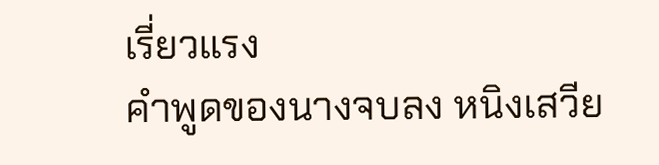เรี่ยวแรง
คำพูดของนางจบลง หนิงเสวีย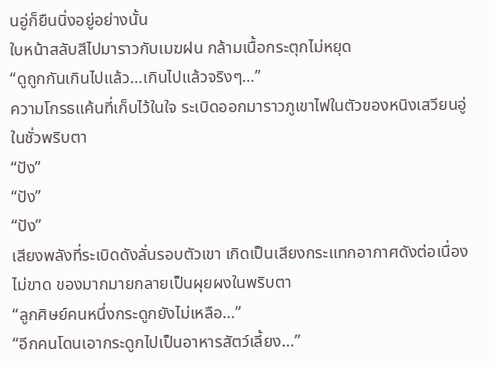นอู่ก็ยืนนิ่งอยู่อย่างนั้น
ใบหน้าสลับสีไปมาราวกับเมฆฝน กล้ามเนื้อกระตุกไม่หยุด
“ดูถูกกันเกินไปแล้ว…เกินไปแล้วจริงๆ…”
ความโกรธแค้นที่เก็บไว้ในใจ ระเบิดออกมาราวภูเขาไฟในตัวของหนิงเสวียนอู่ในชั่วพริบตา
“ปัง”
“ปัง”
“ปัง”
เสียงพลังที่ระเบิดดังลั่นรอบตัวเขา เกิดเป็นเสียงกระแทกอากาศดังต่อเนื่องไม่ขาด ของมากมายกลายเป็นผุยผงในพริบตา
“ลูกศิษย์คนหนึ่งกระดูกยังไม่เหลือ…”
“อีกคนโดนเอากระดูกไปเป็นอาหารสัตว์เลี้ยง…”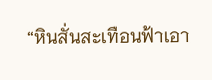“หินสั่นสะเทือนฟ้าเอา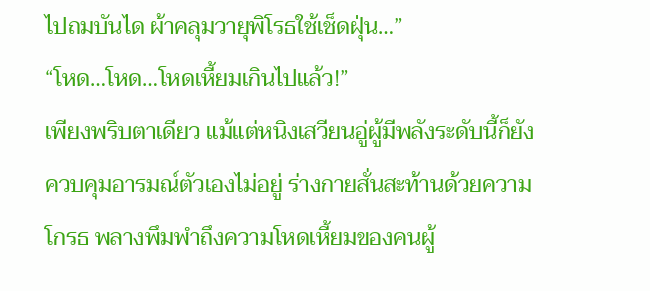ไปถมบันได ผ้าคลุมวายุพิโรธใช้เช็ดฝุ่น…”
“โหด…โหด…โหดเหี้ยมเกินไปแล้ว!”
เพียงพริบตาเดียว แม้แต่หนิงเสวียนอู่ผู้มีพลังระดับนี้ก็ยังควบคุมอารมณ์ตัวเองไม่อยู่ ร่างกายสั่นสะท้านด้วยความโกรธ พลางพึมพำถึงความโหดเหี้ยมของคนผู้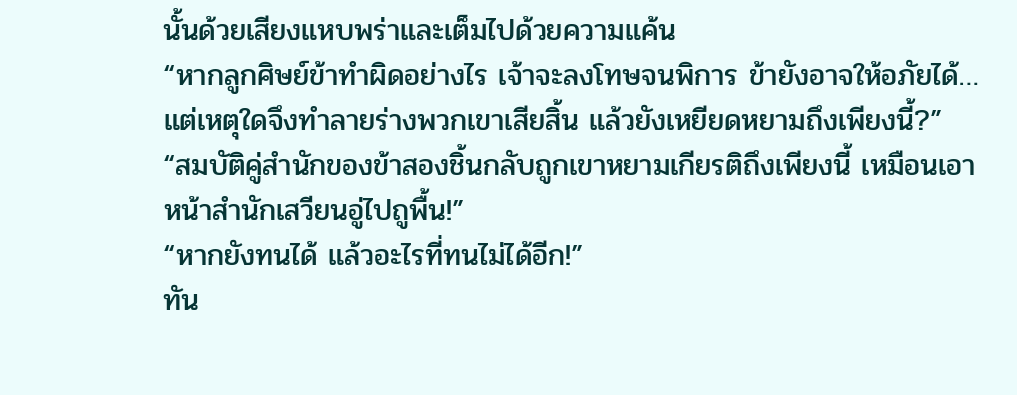นั้นด้วยเสียงแหบพร่าและเต็มไปด้วยความแค้น
“หากลูกศิษย์ข้าทำผิดอย่างไร เจ้าจะลงโทษจนพิการ ข้ายังอาจให้อภัยได้…แต่เหตุใดจึงทำลายร่างพวกเขาเสียสิ้น แล้วยังเหยียดหยามถึงเพียงนี้?”
“สมบัติคู่สำนักของข้าสองชิ้นกลับถูกเขาหยามเกียรติถึงเพียงนี้ เหมือนเอาหน้าสำนักเสวียนอู่ไปถูพื้น!”
“หากยังทนได้ แล้วอะไรที่ทนไม่ได้อีก!”
ทัน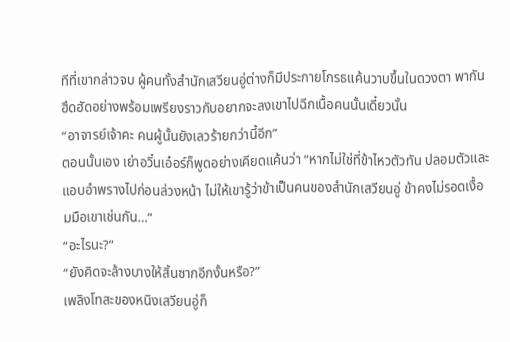ทีที่เขากล่าวจบ ผู้คนทั้งสำนักเสวียนอู่ต่างก็มีประกายโกรธแค้นวาบขึ้นในดวงตา พากันฮึดฮัดอย่างพร้อมเพรียงราวกับอยากจะลงเขาไปฉีกเนื้อคนนั้นเดี๋ยวนั้น
“อาจารย์เจ้าคะ คนผู้นั้นยังเลวร้ายกว่านี้อีก”
ตอนนั้นเอง เย่าอวิ๋นเอ๋อร์ก็พูดอย่างเคียดแค้นว่า “หากไม่ใช่ที่ข้าไหวตัวทัน ปลอมตัวและแอบอำพรางไปก่อนล่วงหน้า ไม่ให้เขารู้ว่าข้าเป็นคนของสำนักเสวียนอู่ ข้าคงไม่รอดเงื้อมมือเขาเช่นกัน…”
“อะไรนะ?”
“ยังคิดจะล้างบางให้สิ้นซากอีกงั้นหรือ?”
เพลิงโทสะของหนิงเสวียนอู่ก็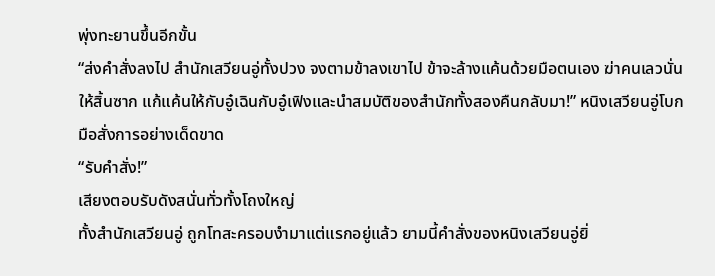พุ่งทะยานขึ้นอีกขั้น
“ส่งคำสั่งลงไป สำนักเสวียนอู่ทั้งปวง จงตามข้าลงเขาไป ข้าจะล้างแค้นด้วยมือตนเอง ฆ่าคนเลวนั่นให้สิ้นซาก แก้แค้นให้กับอู๋เฉินกับอู๋เฟิงและนำสมบัติของสำนักทั้งสองคืนกลับมา!” หนิงเสวียนอู่โบกมือสั่งการอย่างเด็ดขาด
“รับคำสั่ง!”
เสียงตอบรับดังสนั่นทั่วทั้งโถงใหญ่
ทั้งสำนักเสวียนอู่ ถูกโทสะครอบงำมาแต่แรกอยู่แล้ว ยามนี้คำสั่งของหนิงเสวียนอู่ยิ่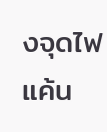งจุดไฟแค้น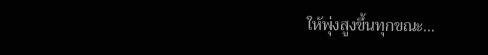ให้พุ่งสูงขึ้นทุกขณะ…